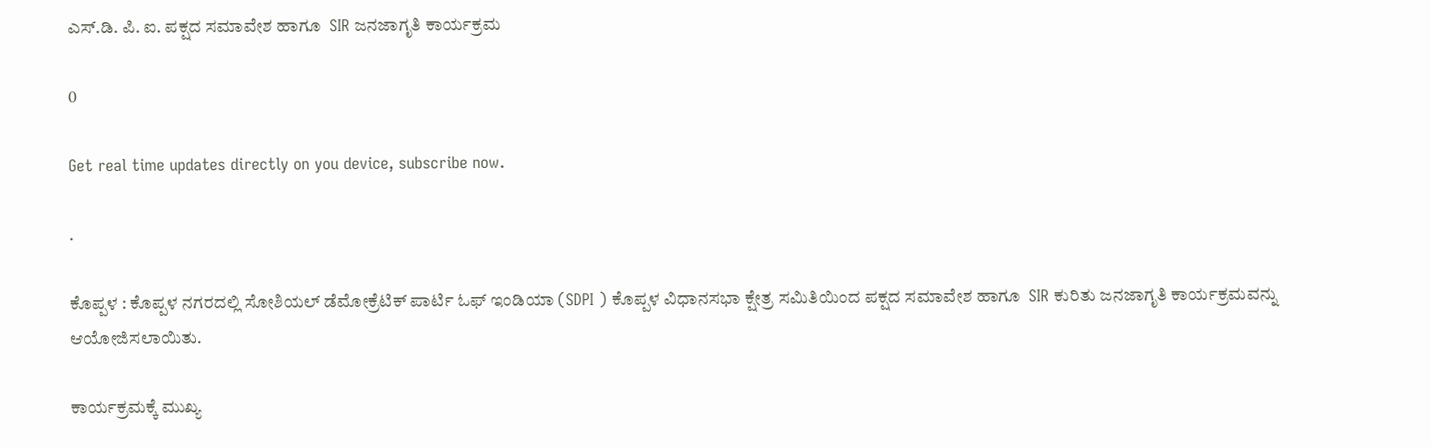ಎಸ್.ಡಿ. ಪಿ. ಐ. ಪಕ್ಷದ ಸಮಾವೇಶ ಹಾಗೂ  SIR ಜನಜಾಗೃತಿ ಕಾರ್ಯಕ್ರಮ

0

Get real time updates directly on you device, subscribe now.

.

ಕೊಪ್ಪಳ : ಕೊಪ್ಪಳ ನಗರದಲ್ಲಿ ಸೋಶಿಯಲ್ ಡೆಮೋಕ್ರೆಟಿಕ್ ಪಾರ್ಟಿ ಓಫ್ ಇಂಡಿಯಾ (SDPI ) ಕೊಪ್ಪಳ ವಿಧಾನಸಭಾ ಕ್ಷೇತ್ರ ಸಮಿತಿಯಿಂದ ಪಕ್ಷದ ಸಮಾವೇಶ ಹಾಗೂ  SIR ಕುರಿತು ಜನಜಾಗೃತಿ ಕಾರ್ಯಕ್ರಮವನ್ನು   ಆಯೋಜಿಸಲಾಯಿತು.

ಕಾರ್ಯಕ್ರಮಕ್ಕೆ ಮುಖ್ಯ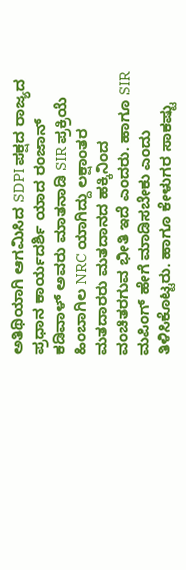ಅತಿಥಿಯಾಗಿ ಆಗಮಿಸಿದ SDPI ಪಕ್ಷದ ರಾಜ್ಯದ ಪ್ರಧಾನ ಕಾರ್ಯದರ್ಶಿ ಯಾದ ರಂಜಾನ್ ಕಡಿವಾಳ್ ಅವರು ಮಾತನಾಡಿ SIR ಪ್ರಕ್ರಿಯೆ ಹಿಂಬಾಗಿಲ NRC ಯಾಗಿದ್ದು ಲಕ್ಷಾಂತರ ಮತದಾರರು ಮತದಾನದ ಹಕ್ಕಿನಿಂದ ವಂಚಿತರಗುವ ಭೀತಿ ಇದೆ ಎಂದರು. ಹಾಗೂ SIR ಮಪಿಂಗ್ ಹೇಗೆ ಮಾಡಿಸಬೇಕು ಎಂದು ತಿಳಿಸಿಕೊಟ್ಟರು. ಹಾಗೂ ಕೇಳುಗರ ಸಾಕಷ್ಟು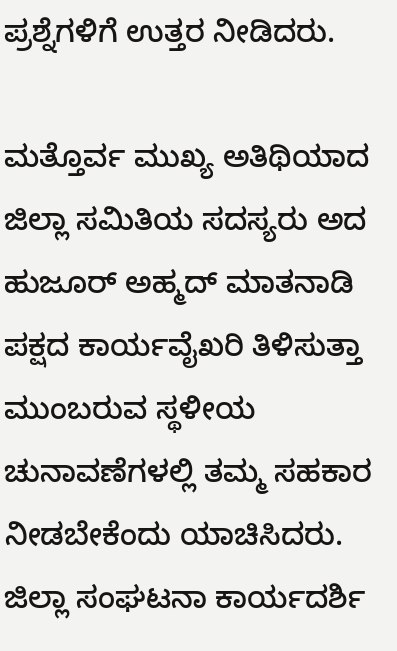ಪ್ರಶ್ನೆಗಳಿಗೆ ಉತ್ತರ ನೀಡಿದರು.

ಮತ್ತೊರ್ವ ಮುಖ್ಯ ಅತಿಥಿಯಾದ ಜಿಲ್ಲಾ ಸಮಿತಿಯ ಸದಸ್ಯರು ಅದ  ಹುಜೂರ್ ಅಹ್ಮದ್ ಮಾತನಾಡಿ ಪಕ್ಷದ ಕಾರ್ಯವೈಖರಿ ತಿಳಿಸುತ್ತಾ ಮುಂಬರುವ ಸ್ಥಳೀಯ ಚುನಾವಣೆಗಳಲ್ಲಿ ತಮ್ಮ ಸಹಕಾರ ನೀಡಬೇಕೆಂದು ಯಾಚಿಸಿದರು. ಜಿಲ್ಲಾ ಸಂಘಟನಾ ಕಾರ್ಯದರ್ಶಿ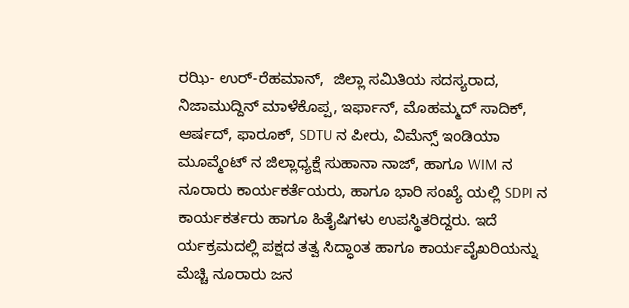ರಝಿ- ಉರ್-ರೆಹಮಾನ್,  ಜಿಲ್ಲಾ ಸಮಿತಿಯ ಸದಸ್ಯರಾದ, ನಿಜಾಮುದ್ದಿನ್ ಮಾಳೆಕೊಪ್ಪ, ಇರ್ಫಾನ್, ಮೊಹಮ್ಮದ್ ಸಾದಿಕ್, ಆರ್ಷದ್, ಫಾರೂಕ್, SDTU ನ ಪೀರು, ವಿಮೆನ್ಸ್ ಇಂಡಿಯಾ ಮೂವ್ಮೆಂಟ್ ನ ಜಿಲ್ಲಾಧ್ಯಕ್ಷೆ ಸುಹಾನಾ ನಾಜ್, ಹಾಗೂ WIM ನ ನೂರಾರು ಕಾರ್ಯಕರ್ತೆಯರು, ಹಾಗೂ ಭಾರಿ ಸಂಖ್ಯೆ ಯಲ್ಲಿ SDPI ನ ಕಾರ್ಯಕರ್ತರು ಹಾಗೂ ಹಿತೈಷಿಗಳು ಉಪಸ್ಥಿತರಿದ್ದರು. ಇದೆ ರ್ಯಕ್ರಮದಲ್ಲಿ ಪಕ್ಷದ ತತ್ವ ಸಿದ್ಧಾಂತ ಹಾಗೂ ಕಾರ್ಯವೈಖರಿಯನ್ನು ಮೆಚ್ಚಿ ನೂರಾರು ಜನ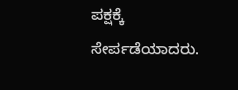ಪಕ್ಷಕ್ಕೆ ಸೇರ್ಪಡೆಯಾದರು.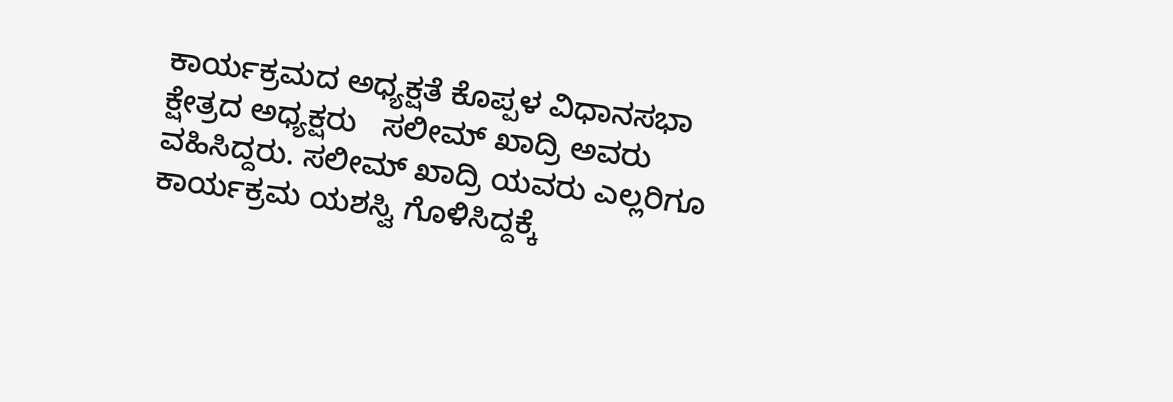ಕಾರ್ಯಕ್ರಮದ ಅಧ್ಯಕ್ಷತೆ ಕೊಪ್ಪಳ ವಿಧಾನಸಭಾ ಕ್ಷೇತ್ರದ ಅಧ್ಯಕ್ಷರು   ಸಲೀಮ್ ಖಾದ್ರಿ ಅವರು ವಹಿಸಿದ್ದರು. ಸಲೀಮ್ ಖಾದ್ರಿ ಯವರು ಎಲ್ಲರಿಗೂ ಕಾರ್ಯಕ್ರಮ ಯಶಸ್ವಿ ಗೊಳಿಸಿದ್ದಕ್ಕೆ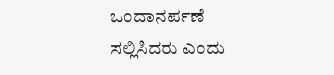ಒಂದಾನರ್ಪಣೆ ಸಲ್ಲಿಸಿದರು ಎಂದು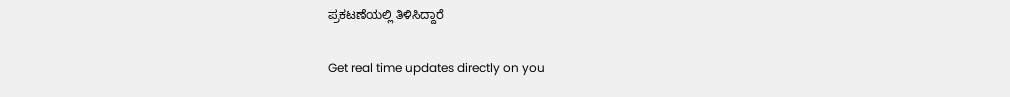ಪ್ರಕಟಣೆಯಲ್ಲಿ ತಿಳಿಸಿದ್ದಾರೆ

Get real time updates directly on you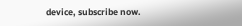device, subscribe now.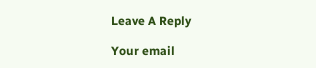Leave A Reply

Your email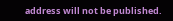address will not be published.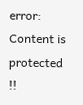error: Content is protected !!